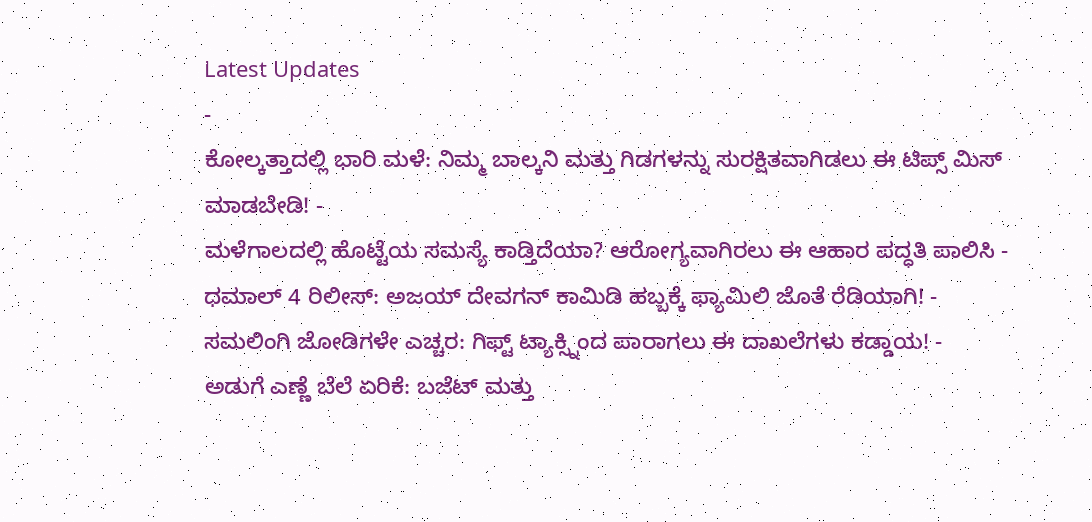Latest Updates
-
ಕೋಲ್ಕತ್ತಾದಲ್ಲಿ ಭಾರಿ ಮಳೆ: ನಿಮ್ಮ ಬಾಲ್ಕನಿ ಮತ್ತು ಗಿಡಗಳನ್ನು ಸುರಕ್ಷಿತವಾಗಿಡಲು ಈ ಟಿಪ್ಸ್ ಮಿಸ್ ಮಾಡಬೇಡಿ! -
ಮಳೆಗಾಲದಲ್ಲಿ ಹೊಟ್ಟೆಯ ಸಮಸ್ಯೆ ಕಾಡ್ತಿದೆಯಾ? ಆರೋಗ್ಯವಾಗಿರಲು ಈ ಆಹಾರ ಪದ್ಧತಿ ಪಾಲಿಸಿ -
ಧಮಾಲ್ 4 ರಿಲೀಸ್: ಅಜಯ್ ದೇವಗನ್ ಕಾಮಿಡಿ ಹಬ್ಬಕ್ಕೆ ಫ್ಯಾಮಿಲಿ ಜೊತೆ ರೆಡಿಯಾಗಿ! -
ಸಮಲಿಂಗಿ ಜೋಡಿಗಳೇ ಎಚ್ಚರ: ಗಿಫ್ಟ್ ಟ್ಯಾಕ್ಸ್ನಿಂದ ಪಾರಾಗಲು ಈ ದಾಖಲೆಗಳು ಕಡ್ಡಾಯ! -
ಅಡುಗೆ ಎಣ್ಣೆ ಬೆಲೆ ಏರಿಕೆ: ಬಜೆಟ್ ಮತ್ತು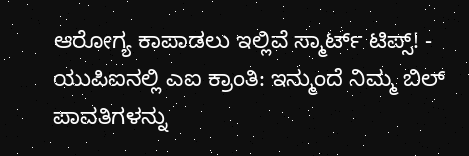ಆರೋಗ್ಯ ಕಾಪಾಡಲು ಇಲ್ಲಿವೆ ಸ್ಮಾರ್ಟ್ ಟಿಪ್ಸ್! -
ಯುಪಿಐನಲ್ಲಿ ಎಐ ಕ್ರಾಂತಿ: ಇನ್ಮುಂದೆ ನಿಮ್ಮ ಬಿಲ್ ಪಾವತಿಗಳನ್ನು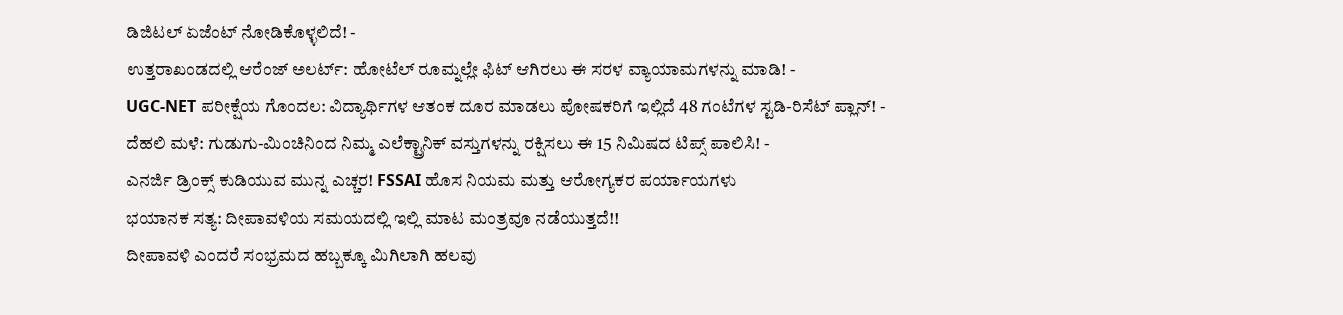ಡಿಜಿಟಲ್ ಏಜೆಂಟ್ ನೋಡಿಕೊಳ್ಳಲಿದೆ! -
ಉತ್ತರಾಖಂಡದಲ್ಲಿ ಆರೆಂಜ್ ಅಲರ್ಟ್: ಹೋಟೆಲ್ ರೂಮ್ನಲ್ಲೇ ಫಿಟ್ ಆಗಿರಲು ಈ ಸರಳ ವ್ಯಾಯಾಮಗಳನ್ನು ಮಾಡಿ! -
UGC-NET ಪರೀಕ್ಷೆಯ ಗೊಂದಲ: ವಿದ್ಯಾರ್ಥಿಗಳ ಆತಂಕ ದೂರ ಮಾಡಲು ಪೋಷಕರಿಗೆ ಇಲ್ಲಿದೆ 48 ಗಂಟೆಗಳ ಸ್ಟಡಿ-ರಿಸೆಟ್ ಪ್ಲಾನ್! -
ದೆಹಲಿ ಮಳೆ: ಗುಡುಗು-ಮಿಂಚಿನಿಂದ ನಿಮ್ಮ ಎಲೆಕ್ಟ್ರಾನಿಕ್ ವಸ್ತುಗಳನ್ನು ರಕ್ಷಿಸಲು ಈ 15 ನಿಮಿಷದ ಟಿಪ್ಸ್ ಪಾಲಿಸಿ! -
ಎನರ್ಜಿ ಡ್ರಿಂಕ್ಸ್ ಕುಡಿಯುವ ಮುನ್ನ ಎಚ್ಚರ! FSSAI ಹೊಸ ನಿಯಮ ಮತ್ತು ಆರೋಗ್ಯಕರ ಪರ್ಯಾಯಗಳು
ಭಯಾನಕ ಸತ್ಯ: ದೀಪಾವಳಿಯ ಸಮಯದಲ್ಲಿ ಇಲ್ಲಿ ಮಾಟ ಮಂತ್ರವೂ ನಡೆಯುತ್ತದೆ!!
ದೀಪಾವಳಿ ಎಂದರೆ ಸಂಭ್ರಮದ ಹಬ್ಬಕ್ಕೂ ಮಿಗಿಲಾಗಿ ಹಲವು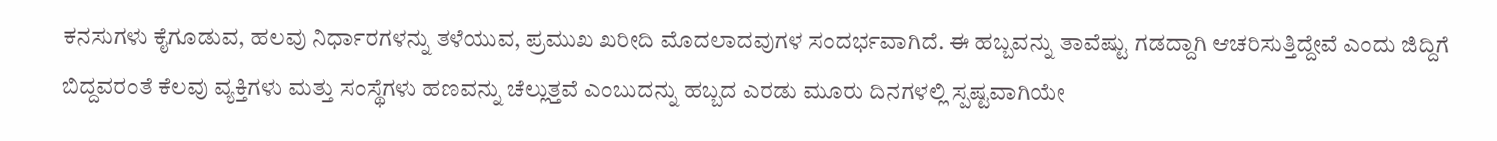ಕನಸುಗಳು ಕೈಗೂಡುವ, ಹಲವು ನಿರ್ಧಾರಗಳನ್ನು ತಳೆಯುವ, ಪ್ರಮುಖ ಖರೀದಿ ಮೊದಲಾದವುಗಳ ಸಂದರ್ಭವಾಗಿದೆ. ಈ ಹಬ್ಬವನ್ನು ತಾವೆಷ್ಟು ಗಡದ್ದಾಗಿ ಆಚರಿಸುತ್ತಿದ್ದೇವೆ ಎಂದು ಜಿದ್ದಿಗೆ ಬಿದ್ದವರಂತೆ ಕೆಲವು ವ್ಯಕ್ತಿಗಳು ಮತ್ತು ಸಂಸ್ಥೆಗಳು ಹಣವನ್ನು ಚೆಲ್ಲುತ್ತವೆ ಎಂಬುದನ್ನು ಹಬ್ಬದ ಎರಡು ಮೂರು ದಿನಗಳಲ್ಲಿ ಸ್ಪಷ್ಟವಾಗಿಯೇ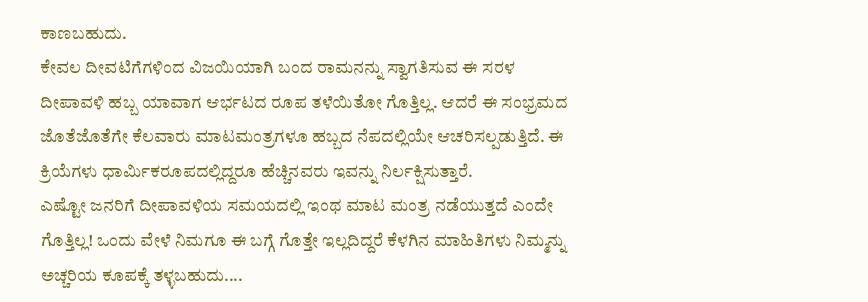ಕಾಣಬಹುದು.
ಕೇವಲ ದೀವಟಿಗೆಗಳಿಂದ ವಿಜಯಿಯಾಗಿ ಬಂದ ರಾಮನನ್ನು ಸ್ವಾಗತಿಸುವ ಈ ಸರಳ ದೀಪಾವಳಿ ಹಬ್ಬ ಯಾವಾಗ ಆರ್ಭಟದ ರೂಪ ತಳೆಯಿತೋ ಗೊತ್ತಿಲ್ಲ. ಆದರೆ ಈ ಸಂಭ್ರಮದ ಜೊತೆಜೊತೆಗೇ ಕೆಲವಾರು ಮಾಟಮಂತ್ರಗಳೂ ಹಬ್ಬದ ನೆಪದಲ್ಲಿಯೇ ಆಚರಿಸಲ್ಪಡುತ್ತಿದೆ. ಈ ಕ್ರಿಯೆಗಳು ಧಾರ್ಮಿಕರೂಪದಲ್ಲಿದ್ದರೂ ಹೆಚ್ಚಿನವರು ಇವನ್ನು ನಿರ್ಲಕ್ಷಿಸುತ್ತಾರೆ.
ಎಷ್ಟೋ ಜನರಿಗೆ ದೀಪಾವಳಿಯ ಸಮಯದಲ್ಲಿ ಇಂಥ ಮಾಟ ಮಂತ್ರ ನಡೆಯುತ್ತದೆ ಎಂದೇ ಗೊತ್ತಿಲ್ಲ! ಒಂದು ವೇಳೆ ನಿಮಗೂ ಈ ಬಗ್ಗೆ ಗೊತ್ತೇ ಇಲ್ಲದಿದ್ದರೆ ಕೆಳಗಿನ ಮಾಹಿತಿಗಳು ನಿಮ್ಮನ್ನು ಅಚ್ಚರಿಯ ಕೂಪಕ್ಕೆ ತಳ್ಳಬಹುದು....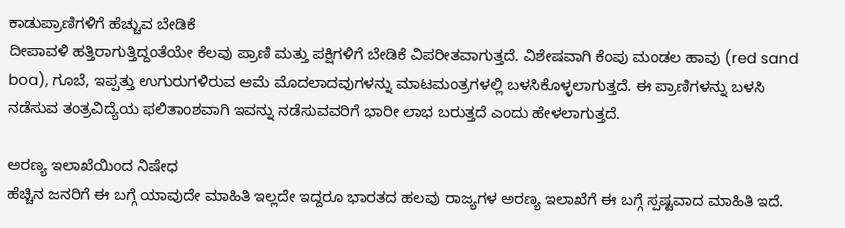ಕಾಡುಪ್ರಾಣಿಗಳಿಗೆ ಹೆಚ್ಚುವ ಬೇಡಿಕೆ
ದೀಪಾವಳಿ ಹತ್ತಿರಾಗುತ್ತಿದ್ದಂತೆಯೇ ಕೆಲವು ಪ್ರಾಣಿ ಮತ್ತು ಪಕ್ಷಿಗಳಿಗೆ ಬೇಡಿಕೆ ವಿಪರೀತವಾಗುತ್ತದೆ. ವಿಶೇಷವಾಗಿ ಕೆಂಪು ಮಂಡಲ ಹಾವು (red sand boa), ಗೂಬೆ, ಇಪ್ಪತ್ತು ಉಗುರುಗಳಿರುವ ಆಮೆ ಮೊದಲಾದವುಗಳನ್ನು ಮಾಟಮಂತ್ರಗಳಲ್ಲಿ ಬಳಸಿಕೊಳ್ಳಲಾಗುತ್ತದೆ. ಈ ಪ್ರಾಣಿಗಳನ್ನು ಬಳಸಿ ನಡೆಸುವ ತಂತ್ರವಿದ್ಯೆಯ ಫಲಿತಾಂಶವಾಗಿ ಇವನ್ನು ನಡೆಸುವವರಿಗೆ ಭಾರೀ ಲಾಭ ಬರುತ್ತದೆ ಎಂದು ಹೇಳಲಾಗುತ್ತದೆ.

ಅರಣ್ಯ ಇಲಾಖೆಯಿಂದ ನಿಷೇಧ
ಹೆಚ್ಚಿನ ಜನರಿಗೆ ಈ ಬಗ್ಗೆ ಯಾವುದೇ ಮಾಹಿತಿ ಇಲ್ಲದೇ ಇದ್ದರೂ ಭಾರತದ ಹಲವು ರಾಜ್ಯಗಳ ಅರಣ್ಯ ಇಲಾಖೆಗೆ ಈ ಬಗ್ಗೆ ಸ್ಪಷ್ಟವಾದ ಮಾಹಿತಿ ಇದೆ.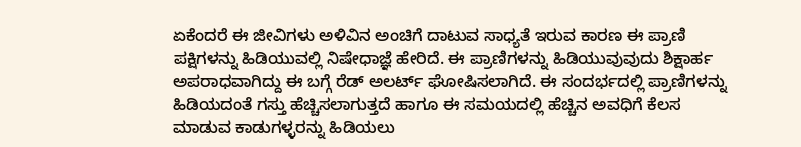ಏಕೆಂದರೆ ಈ ಜೀವಿಗಳು ಅಳಿವಿನ ಅಂಚಿಗೆ ದಾಟುವ ಸಾಧ್ಯತೆ ಇರುವ ಕಾರಣ ಈ ಪ್ರಾಣಿ ಪಕ್ಷಿಗಳನ್ನು ಹಿಡಿಯುವಲ್ಲಿ ನಿಷೇಧಾಜ್ಞೆ ಹೇರಿದೆ. ಈ ಪ್ರಾಣಿಗಳನ್ನು ಹಿಡಿಯುವುವುದು ಶಿಕ್ಷಾರ್ಹ ಅಪರಾಧವಾಗಿದ್ದು ಈ ಬಗ್ಗೆ ರೆಡ್ ಅಲರ್ಟ್ ಘೋಷಿಸಲಾಗಿದೆ. ಈ ಸಂದರ್ಭದಲ್ಲಿ ಪ್ರಾಣಿಗಳನ್ನು ಹಿಡಿಯದಂತೆ ಗಸ್ತು ಹೆಚ್ಚಿಸಲಾಗುತ್ತದೆ ಹಾಗೂ ಈ ಸಮಯದಲ್ಲಿ ಹೆಚ್ಚಿನ ಅವಧಿಗೆ ಕೆಲಸ ಮಾಡುವ ಕಾಡುಗಳ್ಳರನ್ನು ಹಿಡಿಯಲು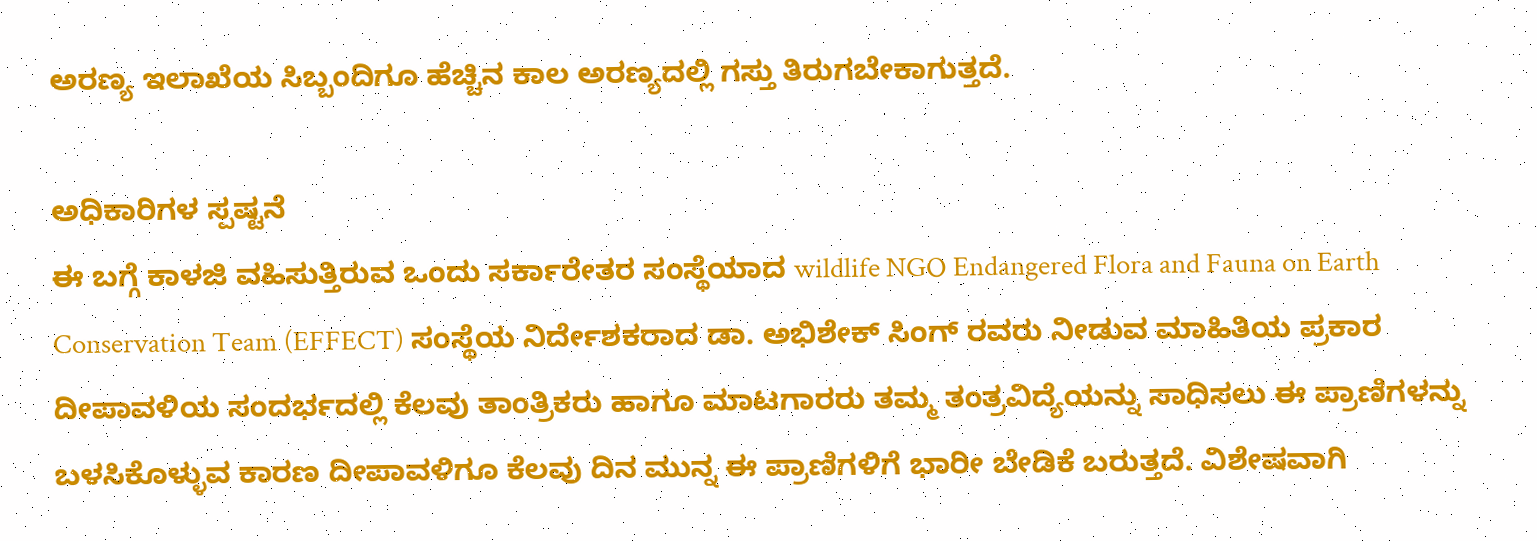ಅರಣ್ಯ ಇಲಾಖೆಯ ಸಿಬ್ಬಂದಿಗೂ ಹೆಚ್ಚಿನ ಕಾಲ ಅರಣ್ಯದಲ್ಲಿ ಗಸ್ತು ತಿರುಗಬೇಕಾಗುತ್ತದೆ.

ಅಧಿಕಾರಿಗಳ ಸ್ಪಷ್ಟನೆ
ಈ ಬಗ್ಗೆ ಕಾಳಜಿ ವಹಿಸುತ್ತಿರುವ ಒಂದು ಸರ್ಕಾರೇತರ ಸಂಸ್ಥೆಯಾದ wildlife NGO Endangered Flora and Fauna on Earth Conservation Team (EFFECT) ಸಂಸ್ಥೆಯ ನಿರ್ದೇಶಕರಾದ ಡಾ. ಅಭಿಶೇಕ್ ಸಿಂಗ್ ರವರು ನೀಡುವ ಮಾಹಿತಿಯ ಪ್ರಕಾರ ದೀಪಾವಳಿಯ ಸಂದರ್ಭದಲ್ಲಿ ಕೆಲವು ತಾಂತ್ರಿಕರು ಹಾಗೂ ಮಾಟಗಾರರು ತಮ್ಮ ತಂತ್ರವಿದ್ಯೆಯನ್ನು ಸಾಧಿಸಲು ಈ ಪ್ರಾಣಿಗಳನ್ನು ಬಳಸಿಕೊಳ್ಳುವ ಕಾರಣ ದೀಪಾವಳಿಗೂ ಕೆಲವು ದಿನ ಮುನ್ನ ಈ ಪ್ರಾಣಿಗಳಿಗೆ ಭಾರೀ ಬೇಡಿಕೆ ಬರುತ್ತದೆ. ವಿಶೇಷವಾಗಿ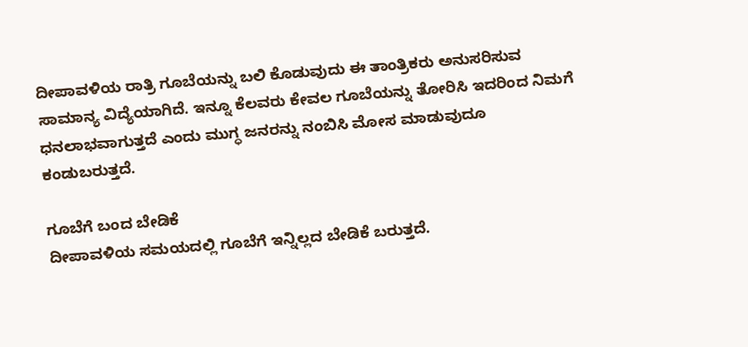ದೀಪಾವಳಿಯ ರಾತ್ರಿ ಗೂಬೆಯನ್ನು ಬಲಿ ಕೊಡುವುದು ಈ ತಾಂತ್ರಿಕರು ಅನುಸರಿಸುವ ಸಾಮಾನ್ಯ ವಿದ್ಯೆಯಾಗಿದೆ. ಇನ್ನೂ ಕೆಲವರು ಕೇವಲ ಗೂಬೆಯನ್ನು ತೋರಿಸಿ ಇದರಿಂದ ನಿಮಗೆ ಧನಲಾಭವಾಗುತ್ತದೆ ಎಂದು ಮುಗ್ಧ ಜನರನ್ನು ನಂಬಿಸಿ ಮೋಸ ಮಾಡುವುದೂ ಕಂಡುಬರುತ್ತದೆ.

ಗೂಬೆಗೆ ಬಂದ ಬೇಡಿಕೆ
ದೀಪಾವಳಿಯ ಸಮಯದಲ್ಲಿ ಗೂಬೆಗೆ ಇನ್ನಿಲ್ಲದ ಬೇಡಿಕೆ ಬರುತ್ತದೆ.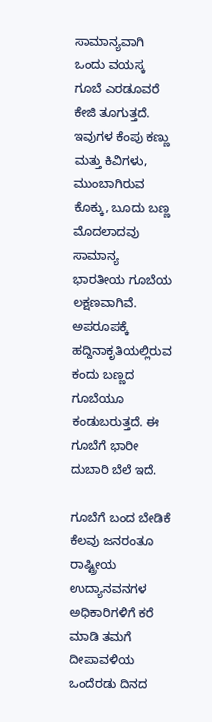ಸಾಮಾನ್ಯವಾಗಿ ಒಂದು ವಯಸ್ಕ ಗೂಬೆ ಎರಡೂವರೆ ಕೇಜಿ ತೂಗುತ್ತದೆ. ಇವುಗಳ ಕೆಂಪು ಕಣ್ಣು ಮತ್ತು ಕಿವಿಗಳು, ಮುಂಬಾಗಿರುವ ಕೊಕ್ಕು, ಬೂದು ಬಣ್ಣ ಮೊದಲಾದವು ಸಾಮಾನ್ಯ ಭಾರತೀಯ ಗೂಬೆಯ ಲಕ್ಷಣವಾಗಿವೆ. ಅಪರೂಪಕ್ಕೆ ಹದ್ದಿನಾಕೃತಿಯಲ್ಲಿರುವ ಕಂದು ಬಣ್ಣದ ಗೂಬೆಯೂ ಕಂಡುಬರುತ್ತದೆ. ಈ ಗೂಬೆಗೆ ಭಾರೀ ದುಬಾರಿ ಬೆಲೆ ಇದೆ.

ಗೂಬೆಗೆ ಬಂದ ಬೇಡಿಕೆ
ಕೆಲವು ಜನರಂತೂ ರಾಷ್ಟ್ರೀಯ ಉದ್ಯಾನವನಗಳ ಅಧಿಕಾರಿಗಳಿಗೆ ಕರೆ ಮಾಡಿ ತಮಗೆ ದೀಪಾವಳಿಯ ಒಂದೆರಡು ದಿನದ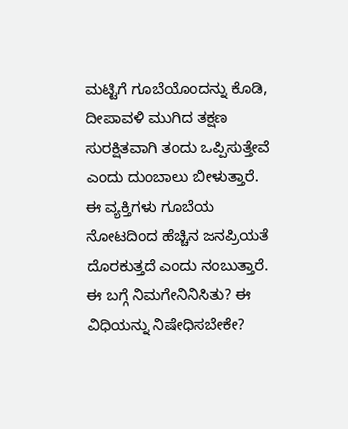ಮಟ್ಟಿಗೆ ಗೂಬೆಯೊಂದನ್ನು ಕೊಡಿ, ದೀಪಾವಳಿ ಮುಗಿದ ತಕ್ಷಣ ಸುರಕ್ಷಿತವಾಗಿ ತಂದು ಒಪ್ಪಿಸುತ್ತೇವೆ ಎಂದು ದುಂಬಾಲು ಬೀಳುತ್ತಾರೆ. ಈ ವ್ಯಕ್ತಿಗಳು ಗೂಬೆಯ ನೋಟದಿಂದ ಹೆಚ್ಚಿನ ಜನಪ್ರಿಯತೆ ದೊರಕುತ್ತದೆ ಎಂದು ನಂಬುತ್ತಾರೆ. ಈ ಬಗ್ಗೆ ನಿಮಗೇನಿನಿಸಿತು? ಈ ವಿಧಿಯನ್ನು ನಿಷೇಧಿಸಬೇಕೇ?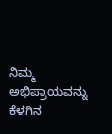ನಿಮ್ಮ ಅಭಿಪ್ರಾಯವನ್ನು ಕೆಳಗಿನ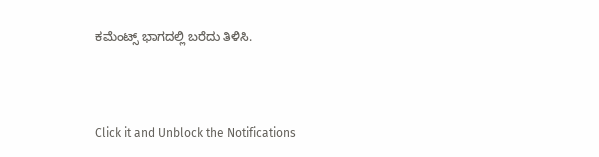ಕಮೆಂಟ್ಸ್ ಭಾಗದಲ್ಲಿ ಬರೆದು ತಿಳಿಸಿ.



Click it and Unblock the Notifications